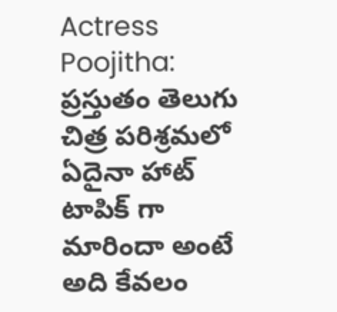Actress Poojitha: ప్రస్తుతం తెలుగు చిత్ర పరిశ్రమలో ఏదైనా హాట్ టాపిక్ గా మారిందా అంటే అది కేవలం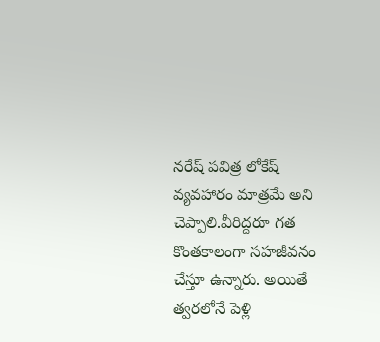నరేష్ పవిత్ర లోకేష్ వ్యవహారం మాత్రమే అని చెప్పాలి.వీరిద్దరూ గత కొంతకాలంగా సహజీవనం చేస్తూ ఉన్నారు. అయితే త్వరలోనే పెళ్లి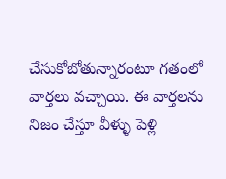చేసుకోబోతున్నారంటూ గతంలో వార్తలు వచ్చాయి. ఈ వార్తలను నిజం చేస్తూ వీళ్ళు పెళ్లి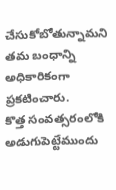చేసుకోబోతున్నామని తమ బంధాన్ని అధికారికంగా ప్రకటించారు.
కొత్త సంవత్సరంలోకి అడుగుపెట్టేముందు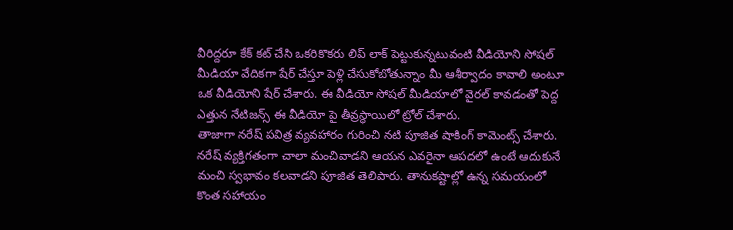వీరిద్దరూ కేక్ కట్ చేసి ఒకరికొకరు లిప్ లాక్ పెట్టుకున్నటువంటి వీడియోని సోషల్ మీడియా వేదికగా షేర్ చేస్తూ పెళ్లి చేసుకోబోతున్నాం మీ ఆశీర్వాదం కావాలి అంటూ ఒక వీడియోని షేర్ చేశారు. ఈ వీడియో సోషల్ మీడియాలో వైరల్ కావడంతో పెద్ద ఎత్తున నేటిజన్స్ ఈ వీడియో పై తీవ్రస్థాయిలో ట్రోల్ చేశారు.
తాజాగా నరేష్ పవిత్ర వ్యవహారం గురించి నటి పూజిత షాకింగ్ కామెంట్స్ చేశారు. నరేష్ వ్యక్తిగతంగా చాలా మంచివాడని ఆయన ఎవరైనా ఆపదలో ఉంటే ఆదుకునే మంచి స్వభావం కలవాడని పూజిత తెలిపారు. తానుకష్టాల్లో ఉన్న సమయంలో కొంత సహాయం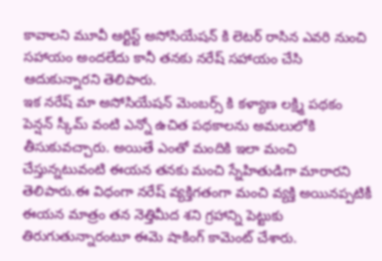కావాలని మూవీ ఆర్టిస్ట్ అసోసియేషన్ కి లెటర్ రాసిన ఎవరి నుంచి సహాయం అందలేదు కానీ తనకు నరేష్ సహాయం చేసి ఆదుకున్నారని తెలిపారు.
ఇక నరేష్ మా అసోసియేషన్ మెంబర్స్ కి కళ్యాణ లక్ష్మి పథకం పెన్షన్ స్కీమ్ వంటి ఎన్నో ఉచిత పథకాలను అమలులోకి తీసుకువచ్చారు. అయితే ఎంతో మందికి ఇలా మంచి చేస్తున్నటువంటి ఈయన తనకు మంచి స్నేహితుడిగా మారారని తెలిపారు.ఈ విధంగా నరేష్ వ్యక్తిగతంగా మంచి వ్యక్తి అయినప్పటికీ ఈయన మాత్రం తన నెత్తిమీద శని గ్రహాన్ని పెట్టుకు తిరుగుతున్నారంటూ ఈమె షాకింగ్ కామెంట్ చేశారు.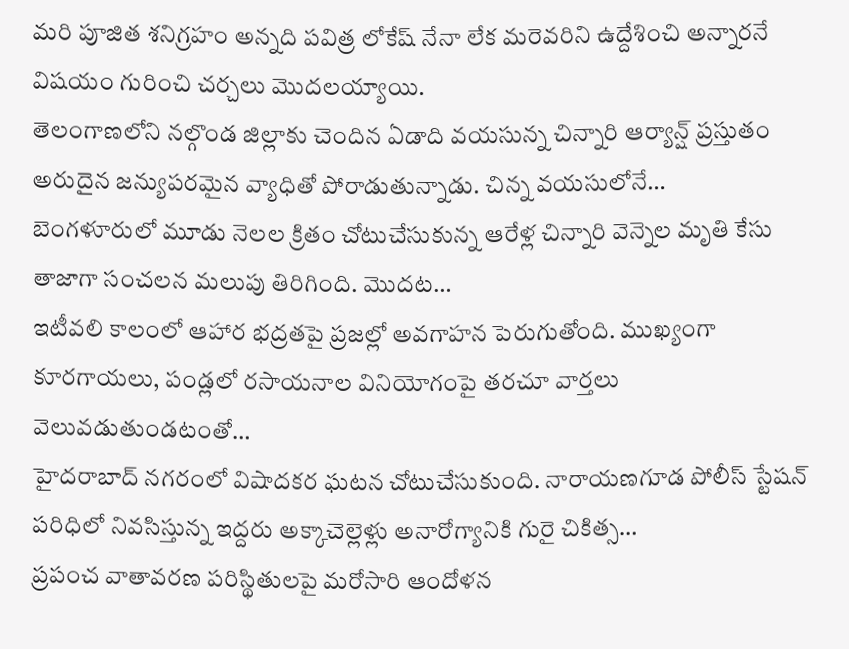మరి పూజిత శనిగ్రహం అన్నది పవిత్ర లోకేష్ నేనా లేక మరెవరిని ఉద్దేశించి అన్నారనే విషయం గురించి చర్చలు మొదలయ్యాయి.
తెలంగాణలోని నల్గొండ జిల్లాకు చెందిన ఏడాది వయసున్న చిన్నారి ఆర్యాన్ష్ ప్రస్తుతం అరుదైన జన్యుపరమైన వ్యాధితో పోరాడుతున్నాడు. చిన్న వయసులోనే…
బెంగళూరులో మూడు నెలల క్రితం చోటుచేసుకున్న ఆరేళ్ల చిన్నారి వెన్నెల మృతి కేసు తాజాగా సంచలన మలుపు తిరిగింది. మొదట…
ఇటీవలి కాలంలో ఆహార భద్రతపై ప్రజల్లో అవగాహన పెరుగుతోంది. ముఖ్యంగా కూరగాయలు, పండ్లలో రసాయనాల వినియోగంపై తరచూ వార్తలు వెలువడుతుండటంతో…
హైదరాబాద్ నగరంలో విషాదకర ఘటన చోటుచేసుకుంది. నారాయణగూడ పోలీస్ స్టేషన్ పరిధిలో నివసిస్తున్న ఇద్దరు అక్కాచెల్లెళ్లు అనారోగ్యానికి గురై చికిత్స…
ప్రపంచ వాతావరణ పరిస్థితులపై మరోసారి ఆందోళన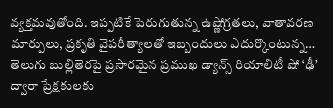వ్యక్తమవుతోంది. ఇప్పటికే పెరుగుతున్న ఉష్ణోగ్రతలు, వాతావరణ మార్పులు, ప్రకృతి వైపరీత్యాలతో ఇబ్బందులు ఎదుర్కొంటున్న…
తెలుగు బుల్లితెరపై ప్రసారమైన ప్రముఖ డ్యాన్స్ రియాలిటీ షో ‘ఢీ’ ద్వారా ప్రేక్షకులకు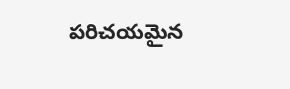పరిచయమైన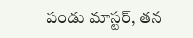పండు మాస్టర్, తన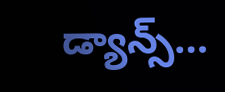డ్యాన్స్…